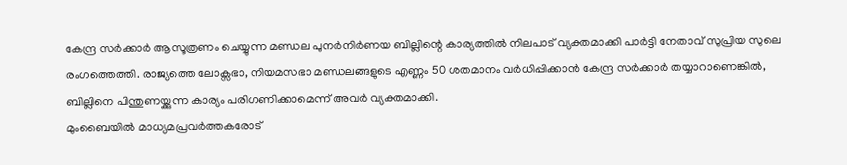കേന്ദ്ര സർക്കാർ ആസൂത്രണം ചെയ്യുന്ന മണ്ഡല പുനർനിർണയ ബില്ലിന്റെ കാര്യത്തിൽ നിലപാട് വ്യക്തമാക്കി പാർട്ടി നേതാവ് സുപ്രിയ സുലെ രംഗത്തെത്തി. രാജ്യത്തെ ലോക്സഭാ, നിയമസഭാ മണ്ഡലങ്ങളുടെ എണ്ണം 50 ശതമാനം വർധിപ്പിക്കാൻ കേന്ദ്ര സർക്കാർ തയ്യാറാണെങ്കിൽ, ബില്ലിനെ പിന്തുണയ്ക്കുന്ന കാര്യം പരിഗണിക്കാമെന്ന് അവർ വ്യക്തമാക്കി.
മുംബൈയിൽ മാധ്യമപ്രവർത്തകരോട്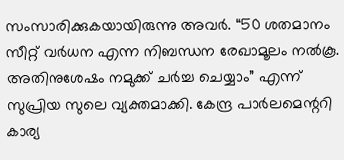സംസാരിക്കുകയായിരുന്നു അവർ. “50 ശതമാനം സീറ്റ് വർധന എന്ന നിബന്ധന രേഖാമൂലം നൽകൂ.
അതിനുശേഷം നമുക്ക് ചർച്ച ചെയ്യാം” എന്ന് സുപ്രിയ സുലെ വ്യക്തമാക്കി. കേന്ദ്ര പാർലമെന്ററി കാര്യ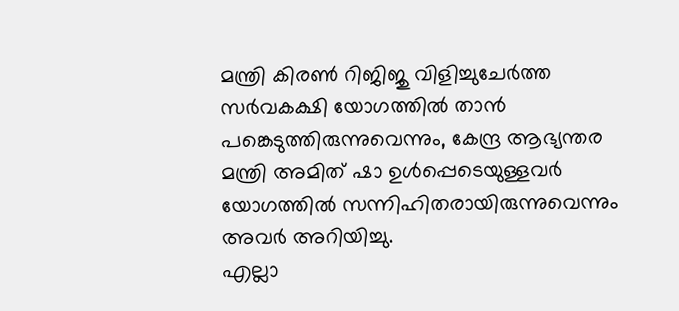മന്ത്രി കിരൺ റിജിജു വിളിച്ചുചേർത്ത സർവകക്ഷി യോഗത്തിൽ താൻ പങ്കെടുത്തിരുന്നുവെന്നും, കേന്ദ്ര ആഭ്യന്തര മന്ത്രി അമിത് ഷാ ഉൾപ്പെടെയുള്ളവർ യോഗത്തിൽ സന്നിഹിതരായിരുന്നുവെന്നും അവർ അറിയിച്ചു.
എല്ലാ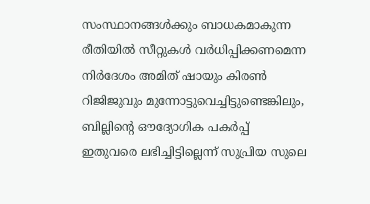സംസ്ഥാനങ്ങൾക്കും ബാധകമാകുന്ന രീതിയിൽ സീറ്റുകൾ വർധിപ്പിക്കണമെന്ന നിർദേശം അമിത് ഷായും കിരൺ റിജിജുവും മുന്നോട്ടുവെച്ചിട്ടുണ്ടെങ്കിലും, ബില്ലിന്റെ ഔദ്യോഗിക പകർപ്പ് ഇതുവരെ ലഭിച്ചിട്ടില്ലെന്ന് സുപ്രിയ സുലെ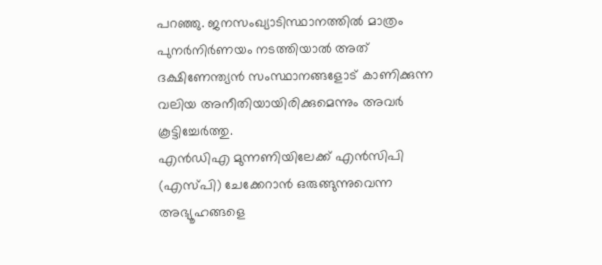പറഞ്ഞു. ജനസംഖ്യാടിസ്ഥാനത്തിൽ മാത്രം പുനർനിർണയം നടത്തിയാൽ അത് ദക്ഷിണേന്ത്യൻ സംസ്ഥാനങ്ങളോട് കാണിക്കുന്ന വലിയ അനീതിയായിരിക്കുമെന്നും അവർ കൂട്ടിച്ചേർത്തു.
എൻഡിഎ മുന്നണിയിലേക്ക് എൻസിപി (എസ്പി) ചേക്കേറാൻ ഒരുങ്ങുന്നുവെന്ന അഭ്യൂഹങ്ങളെ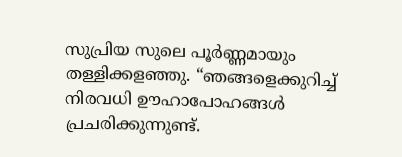സുപ്രിയ സുലെ പൂർണ്ണമായും തള്ളിക്കളഞ്ഞു. “ഞങ്ങളെക്കുറിച്ച് നിരവധി ഊഹാപോഹങ്ങൾ പ്രചരിക്കുന്നുണ്ട്.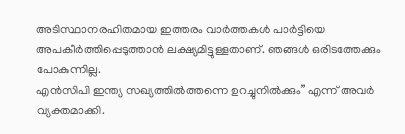അടിസ്ഥാനരഹിതമായ ഇത്തരം വാർത്തകൾ പാർട്ടിയെ അപകീർത്തിപ്പെടുത്താൻ ലക്ഷ്യമിട്ടുള്ളതാണ്. ഞങ്ങൾ ഒരിടത്തേക്കും പോകുന്നില്ല.
എൻസിപി ഇന്ത്യ സഖ്യത്തിൽത്തന്നെ ഉറച്ചുനിൽക്കും” എന്ന് അവർ വ്യക്തമാക്കി.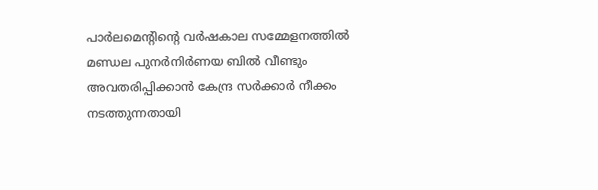പാർലമെന്റിന്റെ വർഷകാല സമ്മേളനത്തിൽ മണ്ഡല പുനർനിർണയ ബിൽ വീണ്ടും അവതരിപ്പിക്കാൻ കേന്ദ്ര സർക്കാർ നീക്കം നടത്തുന്നതായി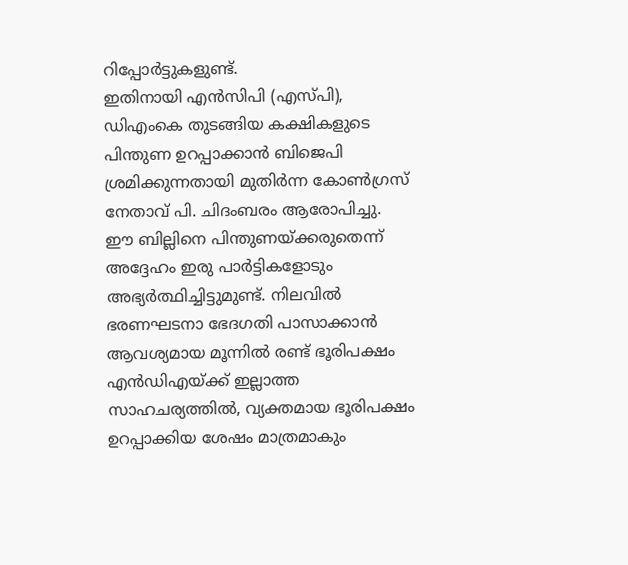റിപ്പോർട്ടുകളുണ്ട്.
ഇതിനായി എൻസിപി (എസ്പി), ഡിഎംകെ തുടങ്ങിയ കക്ഷികളുടെ പിന്തുണ ഉറപ്പാക്കാൻ ബിജെപി ശ്രമിക്കുന്നതായി മുതിർന്ന കോൺഗ്രസ് നേതാവ് പി. ചിദംബരം ആരോപിച്ചു.
ഈ ബില്ലിനെ പിന്തുണയ്ക്കരുതെന്ന് അദ്ദേഹം ഇരു പാർട്ടികളോടും അഭ്യർത്ഥിച്ചിട്ടുമുണ്ട്. നിലവിൽ ഭരണഘടനാ ഭേദഗതി പാസാക്കാൻ ആവശ്യമായ മൂന്നിൽ രണ്ട് ഭൂരിപക്ഷം എൻഡിഎയ്ക്ക് ഇല്ലാത്ത സാഹചര്യത്തിൽ, വ്യക്തമായ ഭൂരിപക്ഷം ഉറപ്പാക്കിയ ശേഷം മാത്രമാകും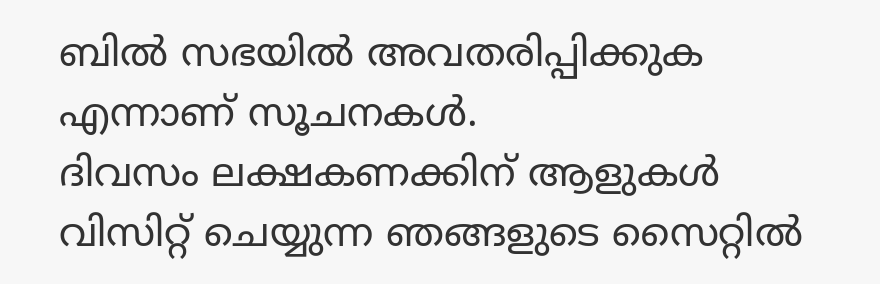ബിൽ സഭയിൽ അവതരിപ്പിക്കുക എന്നാണ് സൂചനകൾ.
ദിവസം ലക്ഷകണക്കിന് ആളുകൾ വിസിറ്റ് ചെയ്യുന്ന ഞങ്ങളുടെ സൈറ്റിൽ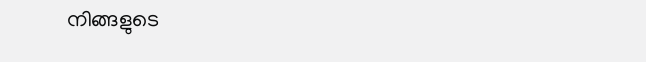നിങ്ങളുടെ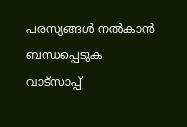പരസ്യങ്ങൾ നൽകാൻ ബന്ധപ്പെടുക വാട്സാപ്പ്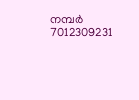നമ്പർ 7012309231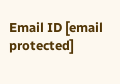Email ID [email protected]